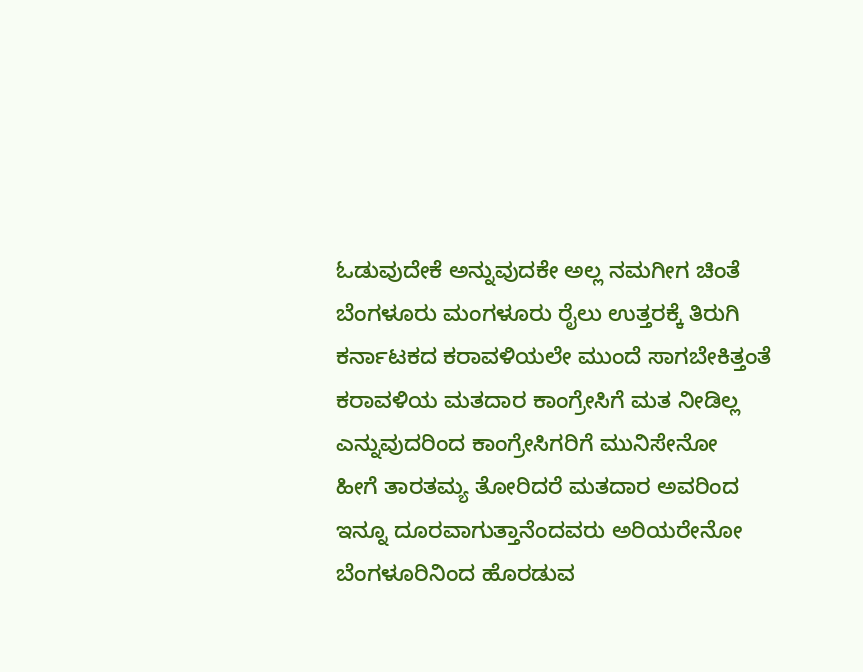ಓಡುವುದೇಕೆ ಅನ್ನುವುದಕೇ ಅಲ್ಲ ನಮಗೀಗ ಚಿಂತೆ
ಬೆಂಗಳೂರು ಮಂಗಳೂರು ರೈಲು ಉತ್ತರಕ್ಕೆ ತಿರುಗಿ
ಕರ್ನಾಟಕದ ಕರಾವಳಿಯಲೇ ಮುಂದೆ ಸಾಗಬೇಕಿತ್ತಂತೆ
ಕರಾವಳಿಯ ಮತದಾರ ಕಾಂಗ್ರೇಸಿಗೆ ಮತ ನೀಡಿಲ್ಲ
ಎನ್ನುವುದರಿಂದ ಕಾಂಗ್ರೇಸಿಗರಿಗೆ ಮುನಿಸೇನೋ
ಹೀಗೆ ತಾರತಮ್ಯ ತೋರಿದರೆ ಮತದಾರ ಅವರಿಂದ
ಇನ್ನೂ ದೂರವಾಗುತ್ತಾನೆಂದವರು ಅರಿಯರೇನೋ
ಬೆಂಗಳೂರಿನಿಂದ ಹೊರಡುವ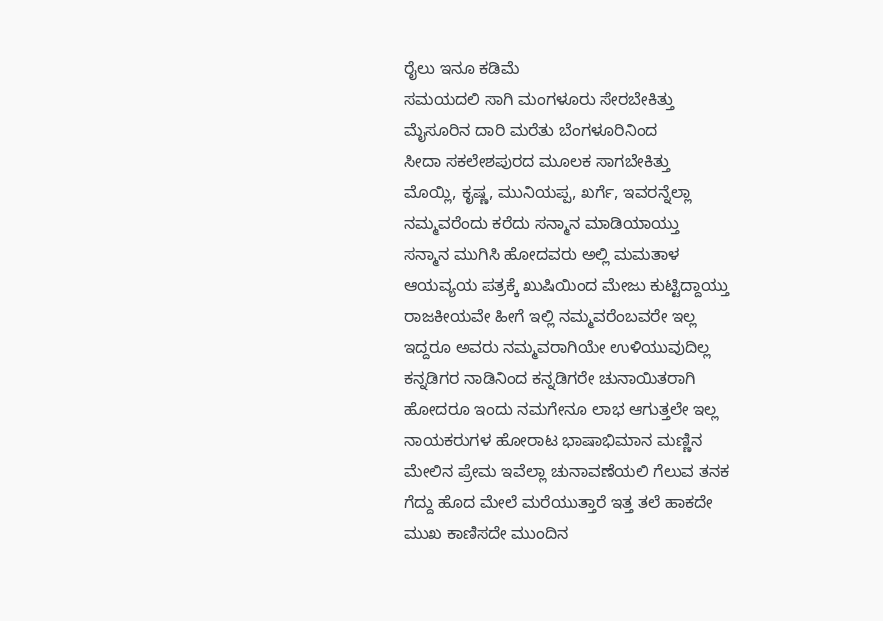ರೈಲು ಇನೂ ಕಡಿಮೆ
ಸಮಯದಲಿ ಸಾಗಿ ಮಂಗಳೂರು ಸೇರಬೇಕಿತ್ತು
ಮೈಸೂರಿನ ದಾರಿ ಮರೆತು ಬೆಂಗಳೂರಿನಿಂದ
ಸೀದಾ ಸಕಲೇಶಪುರದ ಮೂಲಕ ಸಾಗಬೇಕಿತ್ತು
ಮೊಯ್ಲಿ, ಕೃಷ್ಣ, ಮುನಿಯಪ್ಪ, ಖರ್ಗೆ, ಇವರನ್ನೆಲ್ಲಾ
ನಮ್ಮವರೆಂದು ಕರೆದು ಸನ್ಮಾನ ಮಾಡಿಯಾಯ್ತು
ಸನ್ಮಾನ ಮುಗಿಸಿ ಹೋದವರು ಅಲ್ಲಿ ಮಮತಾಳ
ಆಯವ್ಯಯ ಪತ್ರಕ್ಕೆ ಖುಷಿಯಿಂದ ಮೇಜು ಕುಟ್ಟಿದ್ದಾಯ್ತು
ರಾಜಕೀಯವೇ ಹೀಗೆ ಇಲ್ಲಿ ನಮ್ಮವರೆಂಬವರೇ ಇಲ್ಲ
ಇದ್ದರೂ ಅವರು ನಮ್ಮವರಾಗಿಯೇ ಉಳಿಯುವುದಿಲ್ಲ
ಕನ್ನಡಿಗರ ನಾಡಿನಿಂದ ಕನ್ನಡಿಗರೇ ಚುನಾಯಿತರಾಗಿ
ಹೋದರೂ ಇಂದು ನಮಗೇನೂ ಲಾಭ ಆಗುತ್ತಲೇ ಇಲ್ಲ
ನಾಯಕರುಗಳ ಹೋರಾಟ ಭಾಷಾಭಿಮಾನ ಮಣ್ಣಿನ
ಮೇಲಿನ ಪ್ರೇಮ ಇವೆಲ್ಲಾ ಚುನಾವಣೆಯಲಿ ಗೆಲುವ ತನಕ
ಗೆದ್ದು ಹೊದ ಮೇಲೆ ಮರೆಯುತ್ತಾರೆ ಇತ್ತ ತಲೆ ಹಾಕದೇ
ಮುಖ ಕಾಣಿಸದೇ ಮುಂದಿನ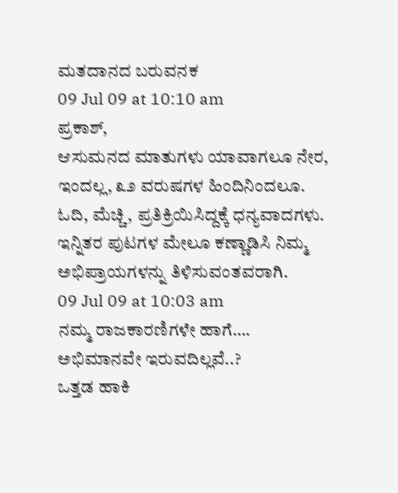ಮತದಾನದ ಬರುವನಕ
09 Jul 09 at 10:10 am
ಪ್ರಕಾಶ್,
ಆಸುಮನದ ಮಾತುಗಳು ಯಾವಾಗಲೂ ನೇರ, ಇಂದಲ್ಲ, ೩೨ ವರುಷಗಳ ಹಿಂದಿನಿಂದಲೂ.
ಓದಿ, ಮೆಚ್ಚಿ, ಪ್ರತಿಕ್ರಿಯಿಸಿದ್ದಕ್ಕೆ ಧನ್ಯವಾದಗಳು.
ಇನ್ನಿತರ ಪುಟಗಳ ಮೇಲೂ ಕಣ್ಣಾಡಿಸಿ ನಿಮ್ಮ ಅಭಿಪ್ರಾಯಗಳನ್ನು ತಿಳಿಸುವಂತವರಾಗಿ.
09 Jul 09 at 10:03 am
ನಮ್ಮ ರಾಜಕಾರಣಿಗಳೇ ಹಾಗೆ….
ಅಭಿಮಾನವೇ ಇರುವದಿಲ್ಲವೆ..?
ಒತ್ತಡ ಹಾಕಿ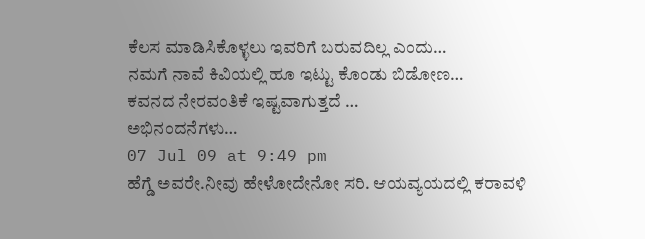ಕೆಲಸ ಮಾಡಿಸಿಕೊಳ್ಳಲು ಇವರಿಗೆ ಬರುವದಿಲ್ಲ ಎಂದು…
ನಮಗೆ ನಾವೆ ಕಿವಿಯಲ್ಲಿ ಹೂ ಇಟ್ಟು ಕೊಂಡು ಬಿಡೋಣ…
ಕವನದ ನೇರವಂತಿಕೆ ಇಷ್ಟವಾಗುತ್ತದೆ …
ಅಭಿನಂದನೆಗಳು…
07 Jul 09 at 9:49 pm
ಹೆಗ್ಡೆ ಅವರೇ.ನೀವು ಹೇಳೋದೇನೋ ಸರಿ. ಆಯವ್ಯಯದಲ್ಲಿ ಕರಾವಳಿ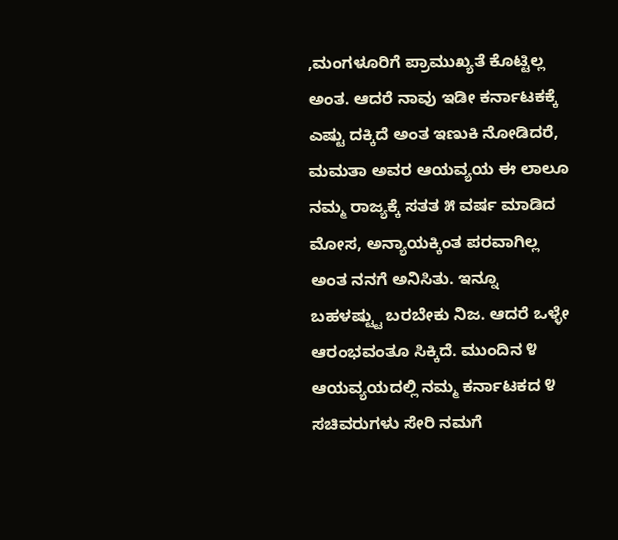,ಮಂಗಳೂರಿಗೆ ಪ್ರಾಮುಖ್ಯತೆ ಕೊಟ್ಟಿಲ್ಲ ಅಂತ. ಆದರೆ ನಾವು ಇಡೀ ಕರ್ನಾಟಕಕ್ಕೆ ಎಷ್ಟು ದಕ್ಕಿದೆ ಅಂತ ಇಣುಕಿ ನೋಡಿದರೆ, ಮಮತಾ ಅವರ ಆಯವ್ಯಯ ಈ ಲಾಲೂ ನಮ್ಮ ರಾಜ್ಯಕ್ಕೆ ಸತತ ೫ ವರ್ಷ ಮಾಡಿದ ಮೋಸ, ಅನ್ಯಾಯಕ್ಕಿಂತ ಪರವಾಗಿಲ್ಲ ಅಂತ ನನಗೆ ಅನಿಸಿತು. ಇನ್ನೂ ಬಹಳಷ್ಟ್ಟು ಬರಬೇಕು ನಿಜ. ಆದರೆ ಒಳ್ಳೇ ಆರಂಭವಂತೂ ಸಿಕ್ಕಿದೆ. ಮುಂದಿನ ೪ ಆಯವ್ಯಯದಲ್ಲಿ ನಮ್ಮ ಕರ್ನಾಟಕದ ೪ ಸಚಿವರುಗಳು ಸೇರಿ ನಮಗೆ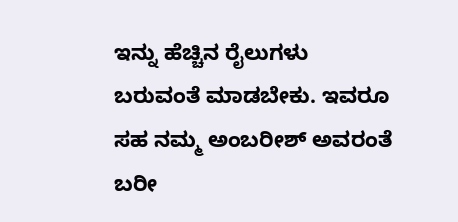ಇನ್ನು ಹೆಚ್ಚಿನ ರೈಲುಗಳು ಬರುವಂತೆ ಮಾಡಬೇಕು. ಇವರೂ ಸಹ ನಮ್ಮ ಅಂಬರೀಶ್ ಅವರಂತೆ ಬರೀ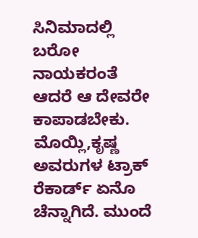ಸಿನಿಮಾದಲ್ಲಿ ಬರೋ ನಾಯಕರಂತೆ ಆದರೆ ಆ ದೇವರೇ ಕಾಪಾಡಬೇಕು. ಮೊಯ್ಲಿ,ಕೃಷ್ಣ ಅವರುಗಳ ಟ್ರಾಕ್ ರೆಕಾರ್ಡ್ ಏನೊ ಚೆನ್ನಾಗಿದೆ. ಮುಂದೆ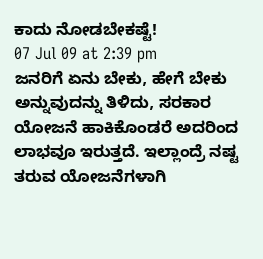ಕಾದು ನೋಡಬೇಕಷ್ಟೆ!
07 Jul 09 at 2:39 pm
ಜನರಿಗೆ ಏನು ಬೇಕು, ಹೇಗೆ ಬೇಕು ಅನ್ನುವುದನ್ನು ತಿಳಿದು, ಸರಕಾರ ಯೋಜನೆ ಹಾಕಿಕೊಂಡರೆ ಅದರಿಂದ ಲಾಭವೂ ಇರುತ್ತದೆ. ಇಲ್ಲಾಂದ್ರೆ ನಷ್ಟ ತರುವ ಯೋಜನೆಗಳಾಗಿ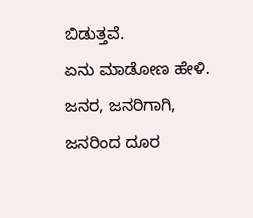ಬಿಡುತ್ತವೆ.
ಏನು ಮಾಡೋಣ ಹೇಳಿ. ಜನರ, ಜನರಿಗಾಗಿ, ಜನರಿಂದ ದೂರ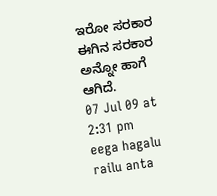ಇರೋ ಸರಕಾರ ಈಗಿನ ಸರಕಾರ ಅನ್ನೋ ಹಾಗೆ ಆಗಿದೆ.
07 Jul 09 at 2:31 pm
eega hagalu railu anta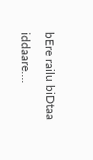bEre railu biDtaa iddaare….